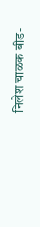निलेश चाळक बीड-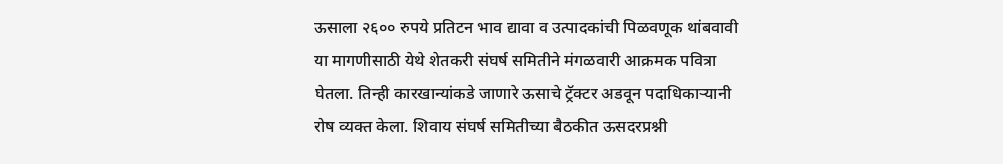ऊसाला २६०० रुपये प्रतिटन भाव द्यावा व उत्पादकांची पिळवणूक थांबवावी या मागणीसाठी येथे शेतकरी संघर्ष समितीने मंगळवारी आक्रमक पवित्रा घेतला. तिन्ही कारखान्यांकडे जाणारे ऊसाचे ट्रॅक्टर अडवून पदाधिकाऱ्यानी रोष व्यक्त केला. शिवाय संघर्ष समितीच्या बैठकीत ऊसदरप्रश्नी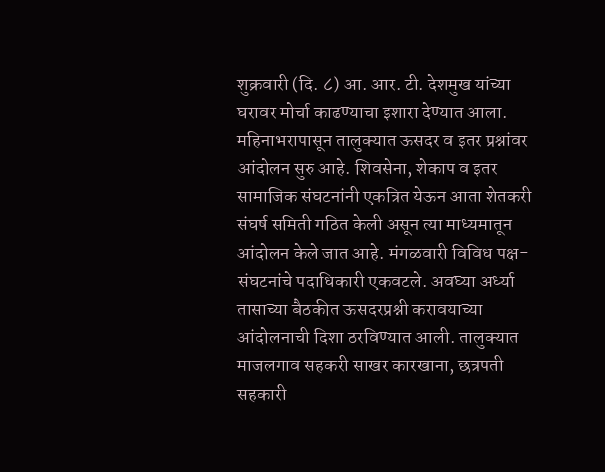शुक्रवारी (दि. ८) आ. आर. टी. देशमुख यांच्या घरावर मोर्चा काढण्याचा इशारा देण्यात आला.
महिनाभरापासून तालुक्यात ऊसदर व इतर प्रश्नांवर आंदोलन सुरु आहे. शिवसेना, शेकाप व इतर सामाजिक संघटनांनी एकत्रित येऊन आता शेतकरी संघर्ष समिती गठित केली असून त्या माध्यमातून आंदोलन केले जात आहे. मंगळवारी विविध पक्ष- संघटनांचे पदाधिकारी एकवटले. अवघ्या अर्ध्या तासाच्या बैठकीत ऊसदरप्रश्नी करावयाच्या आंदोलनाची दिशा ठरविण्यात आली. तालुक्यात माजलगाव सहकरी साखर कारखाना, छत्रपती सहकारी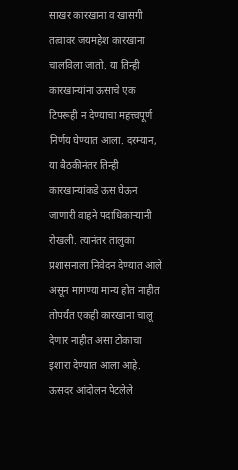साखर कारखाना व खासगी तत्वावर जयमहेश कारखाना चालविला जातो. या तिन्ही कारखान्यांना ऊसाचे एक टिपरूही न देण्याचा महत्त्वपूर्ण निर्णय घेण्यात आला. दरम्यान, या बैठकीनंतर तिन्ही कारखान्यांकडे ऊस घेऊन जाणारी वाहने पदाधिकाऱ्यानी रोखली. त्यानंतर तालुका प्रशासनाला निवेदन देण्यात आले असून मागण्या मान्य होत नाहीत तोपर्यंत एकही कारखाना चालू देणार नाहीत असा टोकाचा इशारा देण्यात आला आहे. ऊसदर आंदोलन पेटलेले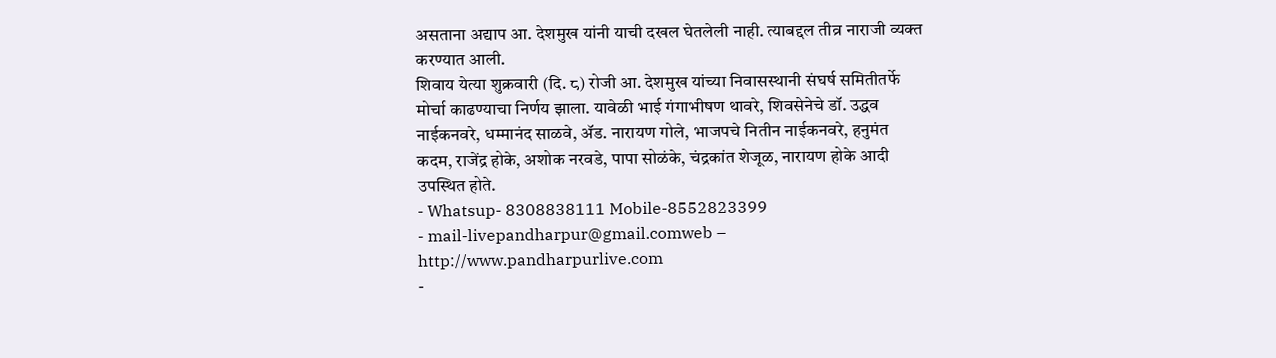असताना अद्याप आ. देशमुख यांनी याची दखल घेतलेली नाही. त्याबद्दल तीव्र नाराजी व्यक्त करण्यात आली.
शिवाय येत्या शुक्रवारी (दि. ८) रोजी आ. देशमुख यांच्या निवासस्थानी संघर्ष समितीतर्फे मोर्चा काढण्याचा निर्णय झाला. यावेळी भाई गंगाभीषण थावरे, शिवसेनेचे डॉ. उद्धव नाईकनवरे, धम्मानंद साळवे, ॲड. नारायण गोले, भाजपचे नितीन नाईकनवरे, हनुमंत कदम, राजेंद्र होके, अशोक नरवडे, पापा सोळंके, चंद्रकांत शेजूळ, नारायण होके आदी उपस्थित होते.
- Whatsup- 8308838111 Mobile-8552823399
- mail-livepandharpur@gmail.comweb – http://www.pandharpurlive.com
-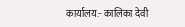कार्यालय:- कालिका देवी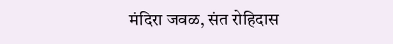मंदिरा जवळ, संत रोहिदास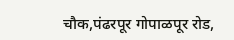चौक,पंढरपूर गोपाळपूर रोड,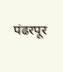पंढरपूर